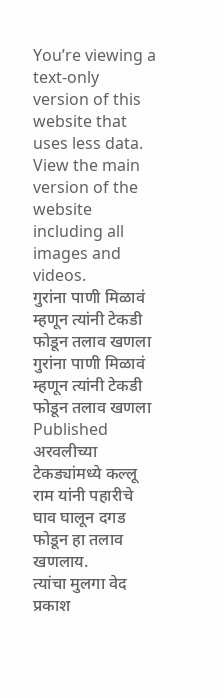You’re viewing a text-only version of this website that uses less data. View the main version of the website including all images and videos.
गुरांना पाणी मिळावं म्हणून त्यांनी टेकडी फोडून तलाव खणला
गुरांना पाणी मिळावं म्हणून त्यांनी टेकडी फोडून तलाव खणला
Published
अरवलीच्या टेकड्यांमध्ये कल्लू राम यांनी पहारीचे घाव घालून दगड फोडून हा तलाव खणलाय.
त्यांचा मुलगा वेद प्रकाश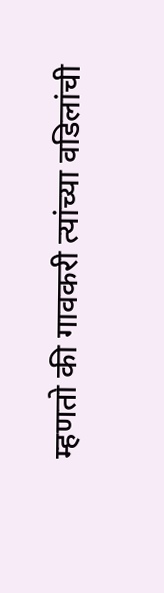म्हणतो की गावकरी त्यांच्या वडिलांची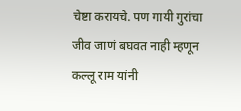चेष्टा करायचे. पण गायी गुरांचा जीव जाणं बघवत नाही म्हणून कल्लू राम यांनी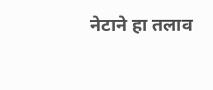नेटाने हा तलाव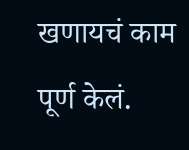खणायचं काम पूर्ण केलं.